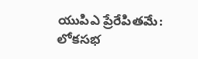యుపిఎ ప్రేరేపితమే: లోకసభ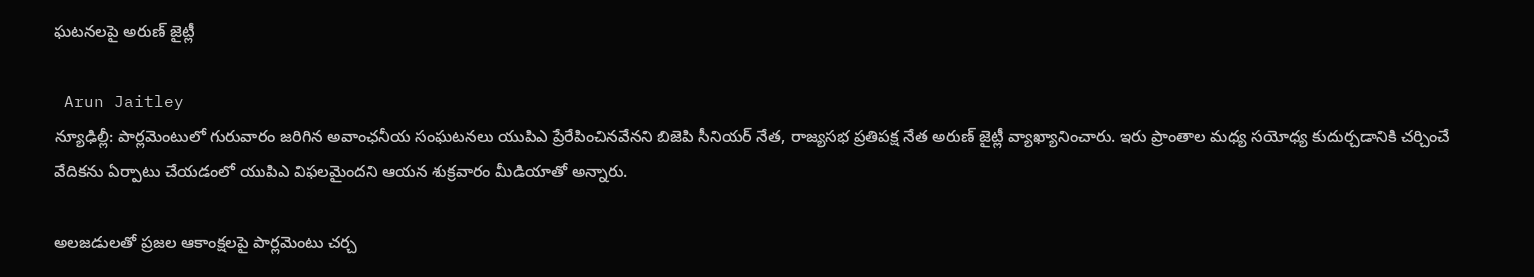ఘటనలపై అరుణ్ జైట్లీ

 Arun Jaitley
న్యూఢిల్లీ: పార్లమెంటులో గురువారం జరిగిన అవాంఛనీయ సంఘటనలు యుపిఎ ప్రేరేపించినవేనని బిజెపి సీనియర్ నేత, రాజ్యసభ ప్రతిపక్ష నేత అరుణ్ జైట్లీ వ్యాఖ్యానించారు. ఇరు ప్రాంతాల మధ్య సయోధ్య కుదుర్చడానికి చర్చించే వేదికను ఏర్పాటు చేయడంలో యుపిఎ విఫలమైందని ఆయన శుక్రవారం మీడియాతో అన్నారు.

అలజడులతో ప్రజల ఆకాంక్షలపై పార్లమెంటు చర్చ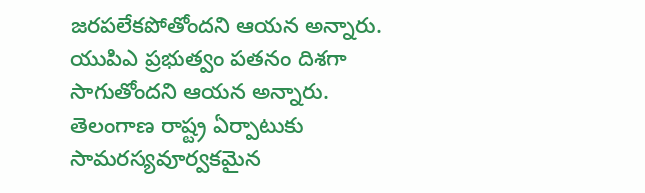జరపలేకపోతోందని ఆయన అన్నారు. యుపిఎ ప్రభుత్వం పతనం దిశగా సాగుతోందని ఆయన అన్నారు. తెలంగాణ రాష్ట్ర ఏర్పాటుకు సామరస్యవూర్వకమైన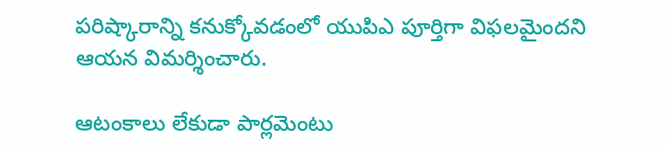పరిష్కారాన్ని కనుక్కోవడంలో యుపిఎ పూర్తిగా విఫలమైందని ఆయన విమర్శించారు.

ఆటంకాలు లేకుడా పార్లమెంటు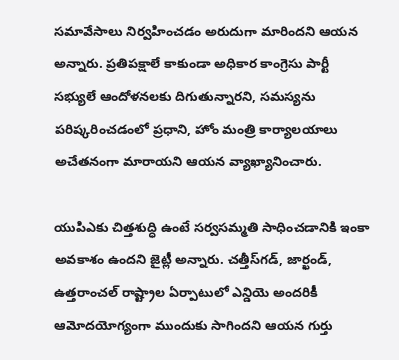సమావేసాలు నిర్వహించడం అరుదుగా మారిందని ఆయన అన్నారు. ప్రతిపక్షాలే కాకుండా అధికార కాంగ్రెసు పార్టీ సభ్యులే ఆందోళనలకు దిగుతున్నారని, సమస్యను పరిష్కరించడంలో ప్రధాని, హోం మంత్రి కార్యాలయాలు అచేతనంగా మారాయని ఆయన వ్యాఖ్యానించారు.

యుపిఎకు చిత్తశుద్ధి ఉంటే సర్వసమ్మతి సాధించడానికి ఇంకా అవకాశం ఉందని జైట్లీ అన్నారు. చత్తీస్‌గడ్, జార్ఖండ్, ఉత్తరాంచల్ రాష్ట్రాల ఏర్పాటులో ఎన్డియె అందరికీ ఆమోదయోగ్యంగా ముందుకు సాగిందని ఆయన గుర్తు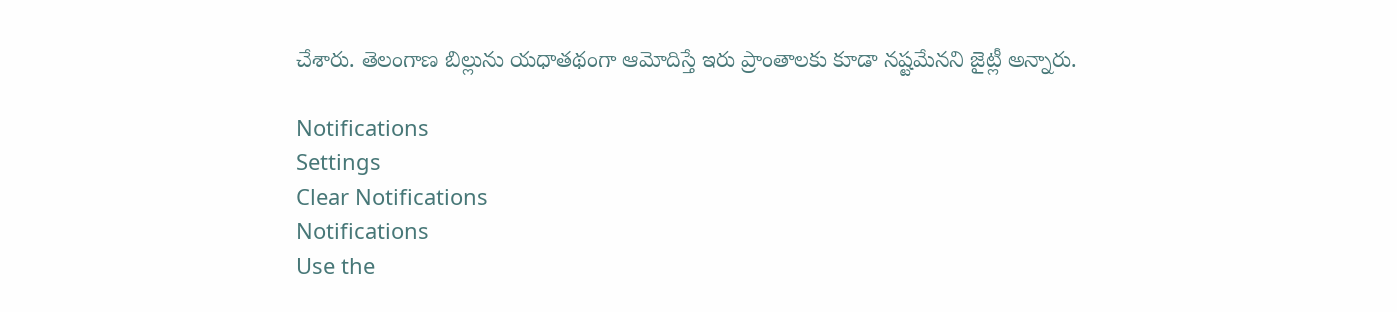చేశారు. తెలంగాణ బిల్లును యధాతథంగా ఆమోదిస్తే ఇరు ప్రాంతాలకు కూడా నష్టమేనని జైట్లీ అన్నారు.

Notifications
Settings
Clear Notifications
Notifications
Use the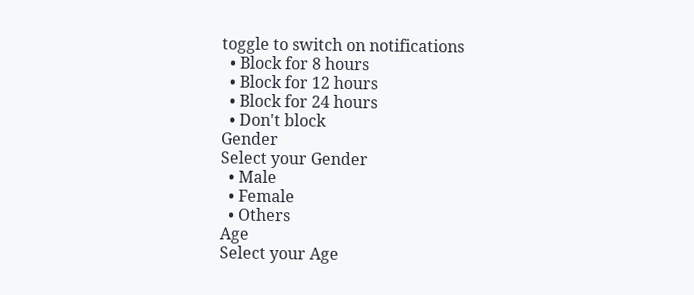toggle to switch on notifications
  • Block for 8 hours
  • Block for 12 hours
  • Block for 24 hours
  • Don't block
Gender
Select your Gender
  • Male
  • Female
  • Others
Age
Select your Age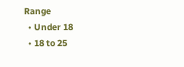Range
  • Under 18
  • 18 to 25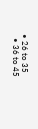• 26 to 35
  • 36 to 45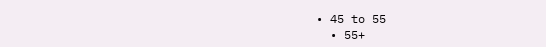• 45 to 55
  • 55+